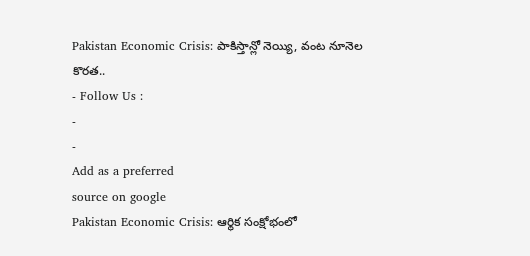Pakistan Economic Crisis: పాకిస్తాన్లో నెయ్యి, వంట నూనెల కొరత..
- Follow Us :
-
-
Add as a preferred
source on google
Pakistan Economic Crisis: ఆర్థిక సంక్షోభంలో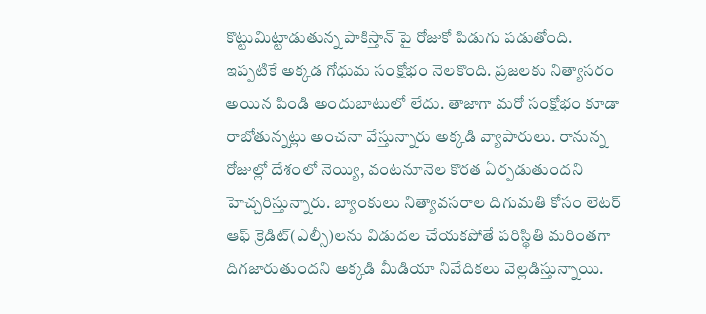కొట్టుమిట్టాడుతున్న పాకిస్తాన్ పై రోజుకో పిడుగు పడుతోంది. ఇప్పటికే అక్కడ గోధుమ సంక్షోభం నెలకొంది. ప్రజలకు నిత్యాసరం అయిన పిండి అందుబాటులో లేదు. తాజాగా మరో సంక్షోభం కూడా రాబోతున్నట్లు అంచనా వేస్తున్నారు అక్కడి వ్యాపారులు. రానున్న రోజుల్లో దేశంలో నెయ్యి, వంటనూనెల కొరత ఏర్పడుతుందని హెచ్చరిస్తున్నారు. బ్యాంకులు నిత్యావసరాల దిగుమతి కోసం లెటర్ ఆఫ్ క్రెడిట్(ఎల్సీ)లను విడుదల చేయకపోతే పరిస్థితి మరింతగా దిగజారుతుందని అక్కడి మీడియా నివేదికలు వెల్లడిస్తున్నాయి.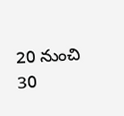20 నుంచి 30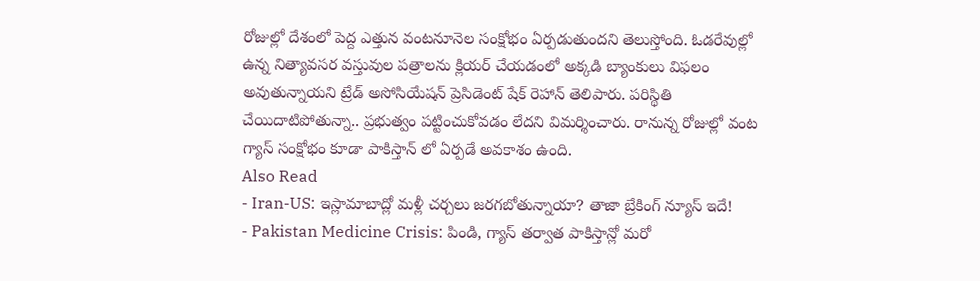రోజుల్లో దేశంలో పెద్ద ఎత్తున వంటనూనెల సంక్షోభం ఏర్పడుతుందని తెలుస్తోంది. ఓడరేవుల్లో ఉన్న నిత్యావసర వస్తువుల పత్రాలను క్లియర్ చేయడంలో అక్కడి బ్యాంకులు విఫలం అవుతున్నాయని ట్రేడ్ అసోసియేషన్ ప్రెసిడెంట్ షేక్ రెహాన్ తెలిపారు. పరిస్థితి చేయిదాటిపోతున్నా.. ప్రభుత్వం పట్టించుకోవడం లేదని విమర్శించారు. రానున్న రోజుల్లో వంట గ్యాస్ సంక్షోభం కూడా పాకిస్తాన్ లో ఏర్పడే అవకాశం ఉంది.
Also Read
- Iran-US: ఇస్లామాబాద్లో మళ్లీ చర్చలు జరగబోతున్నాయా? తాజా బ్రేకింగ్ న్యూస్ ఇదే!
- Pakistan Medicine Crisis: పిండి, గ్యాస్ తర్వాత పాకిస్తాన్లో మరో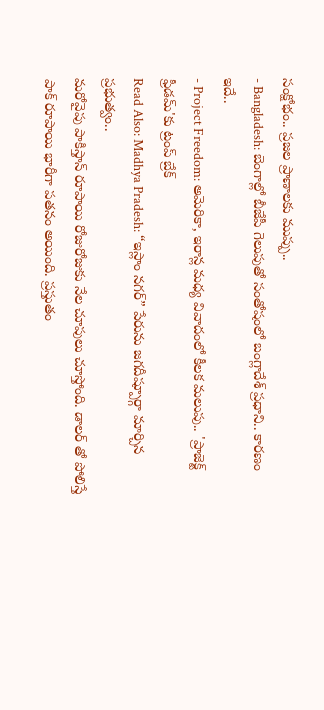సంక్షోభం.. ప్రజల ప్రాణాలకు ముప్పు..
- Bangladesh: బెంగాల్లో బీజేపీ గెలుపుతో సంతోషంలో బంగ్లాదేశ్ ప్రధాని.. కారణం ఇదే..
- Project Freedom: అమెరికా, ఇరాన్ల మధ్య వివాదంలో కీలక మలుపు.. 'ప్రాజెక్ట్ ఫ్రీడమ్'కు ట్రంప్ బ్రేక్
Read Also: Madhya Pradesh: “ఇస్లాం నగర్” పేరును జగదీష్పూర్గా మార్చిన ప్రభుత్వం..
మరోవైపు పాకిస్తాన్ రూపాయి రోజురోజుకు నేల చూపులు చూస్తోంది. డాలర్ తో పోలిస్తే పాక్ రూపాయి భారీగా పతనం అయింది. ప్రస్తుతం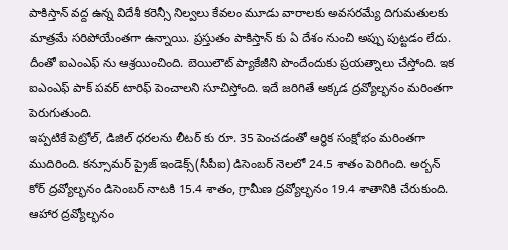పాకిస్తాన్ వద్ద ఉన్న విదేశీ కరెన్సీ నిల్వలు కేవలం మూడు వారాలకు అవసరమ్యే దిగుమతులకు మాత్రమే సరిపోయేంతగా ఉన్నాయి. ప్రస్తుతం పాకిస్తాన్ కు ఏ దేశం నుంచి అప్పు పుట్టడం లేదు. దీంతో ఐఎంఎఫ్ ను ఆశ్రయించింది. బెయిలౌట్ ప్యాకేజీని పొందేందుకు ప్రయత్నాలు చేస్తోంది. ఇక ఐఎంఎఫ్ పాక్ పవర్ టారిఫ్ పెంచాలని సూచిస్తోంది. ఇదే జరిగితే అక్కడ ద్రవ్యోల్భనం మరింతగా పెరుగుతుంది.
ఇప్పటికే పెట్రోల్, డిజిల్ ధరలను లీటర్ కు రూ. 35 పెంచడంతో ఆర్థిక సంక్షోభం మరింతగా ముదిరింది. కన్సూమర్ ప్రైజ్ ఇండెక్స్(సీపీఐ) డిసెంబర్ నెలలో 24.5 శాతం పెరిగింది. అర్బన్ కోర్ ద్రవ్యోల్భనం డిసెంబర్ నాటకి 15.4 శాతం, గ్రామీణ ద్రవ్యోల్భనం 19.4 శాతానికి చేరుకుంది. ఆహార ద్రవ్యోల్భనం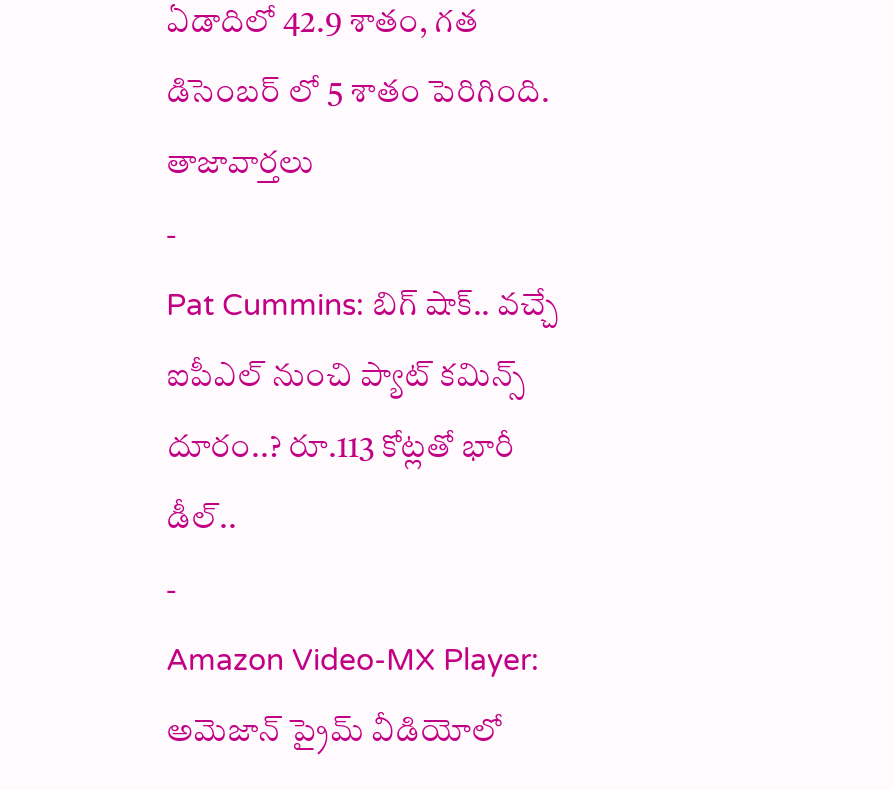ఏడాదిలో 42.9 శాతం, గత డిసెంబర్ లో 5 శాతం పెరిగింది.
తాజావార్తలు
-
Pat Cummins: బిగ్ షాక్.. వచ్చే ఐపీఎల్ నుంచి ప్యాట్ కమిన్స్ దూరం..? రూ.113 కోట్లతో భారీ డీల్..
-
Amazon Video-MX Player: అమెజాన్ ప్రైమ్ వీడియోలో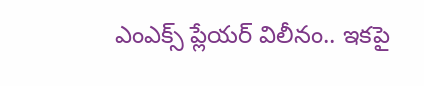ఎంఎక్స్ ప్లేయర్ విలీనం.. ఇకపై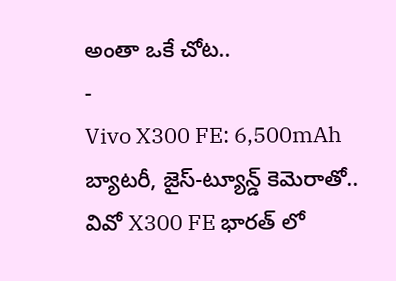అంతా ఒకే చోట..
-
Vivo X300 FE: 6,500mAh బ్యాటరీ, జైస్-ట్యూన్డ్ కెమెరాతో.. వివో X300 FE భారత్ లో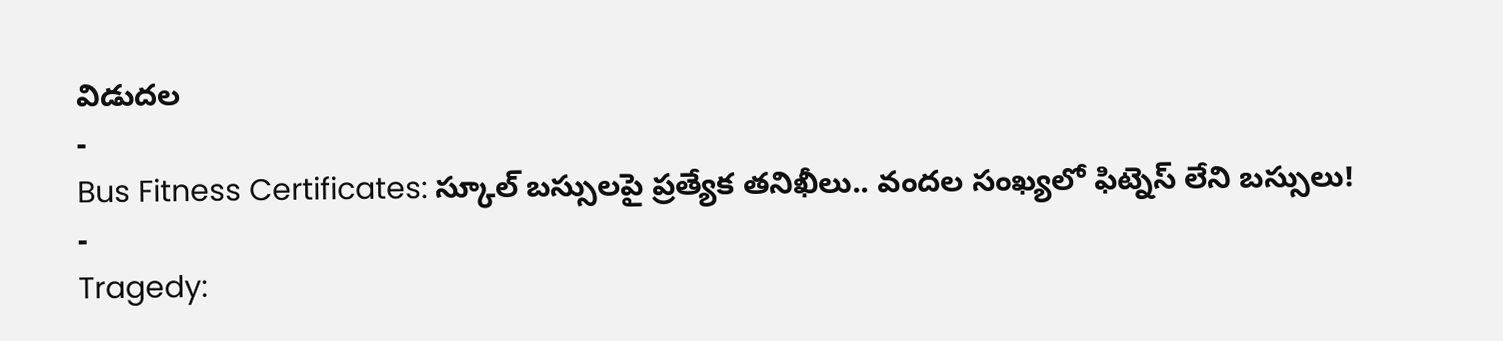విడుదల
-
Bus Fitness Certificates: స్కూల్ బస్సులపై ప్రత్యేక తనిఖీలు.. వందల సంఖ్యలో ఫిట్నెస్ లేని బస్సులు!
-
Tragedy: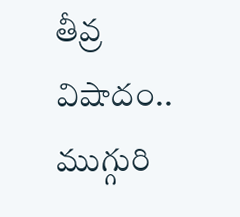తీవ్ర విషాదం.. ముగ్గురి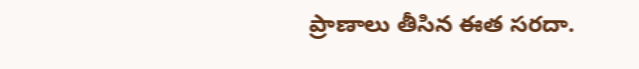ప్రాణాలు తీసిన ఈత సరదా.